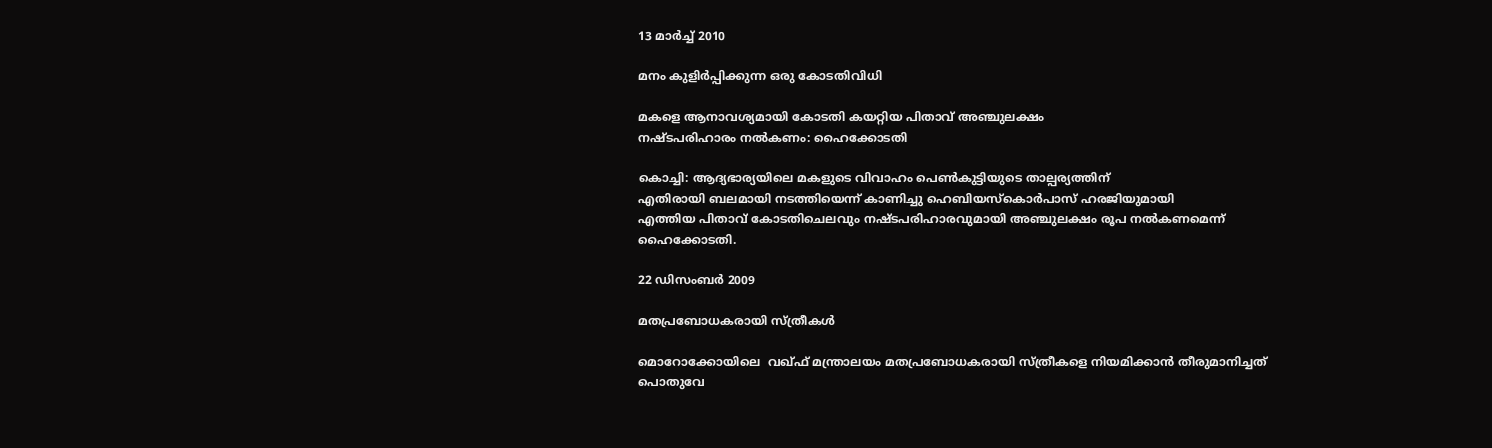13 മാർച്ച് 2010

മനം കുളിര്‍പ്പിക്കുന്ന ഒരു കോടതിവിധി

മകളെ ആനാവശ്യമായി കോടതി കയറ്റിയ പിതാവ് അഞ്ചുലക്ഷം
നഷ്ടപരിഹാരം നല്‍കണം: ഹൈക്കോടതി

കൊച്ചി: ആദ്യഭാര്യയിലെ മകളുടെ വിവാഹം പെണ്‍കുട്ടിയുടെ താല്പര്യത്തിന്
എതിരായി ബലമായി നടത്തിയെന്ന് കാണിച്ചു ഹെബിയസ്കൊര്‍പാസ് ഹരജിയുമായി
എത്തിയ പിതാവ് കോടതിചെലവും നഷ്ടപരിഹാരവുമായി അഞ്ചുലക്ഷം രൂപ നല്‍കണമെന്ന്
ഹൈക്കോടതി.

22 ഡിസംബർ 2009

മതപ്രബോധകരായി സ്ത്രീകള്‍

മൊറോക്കോയിലെ  വഖ്‌ഫ് മന്ത്രാലയം മതപ്രബോധകരായി സ്ത്രീകളെ നിയമിക്കാന്‍ തീരുമാനിച്ചത്
പൊതുവേ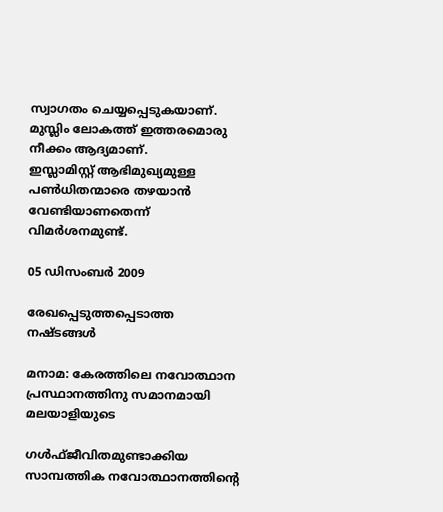സ്വാഗതം ചെയ്യപ്പെടുകയാണ്. മുസ്ലിം ലോകത്ത് ഇത്തരമൊരു നീക്കം ആദ്യമാണ്.
ഇസ്ലാമിസ്റ്റ് ആഭിമുഖ്യമുള്ള പണ്‍ധിതന്മാരെ തഴയാന്‍ വേണ്ടിയാണതെന്ന് വിമര്‍ശനമുണ്ട്.

05 ഡിസംബർ 2009

രേഖപ്പെടുത്തപ്പെടാത്ത നഷ്ടങ്ങള്‍

മനാമ: കേരത്തിലെ നവോത്ഥാന പ്രസ്ഥാനത്തിനു സമാനമായി മലയാളിയുടെ

ഗള്‍ഫ്ജീവിതമുണ്ടാക്കിയ സാമ്പത്തിക നവോത്ഥാനത്തിന്റെ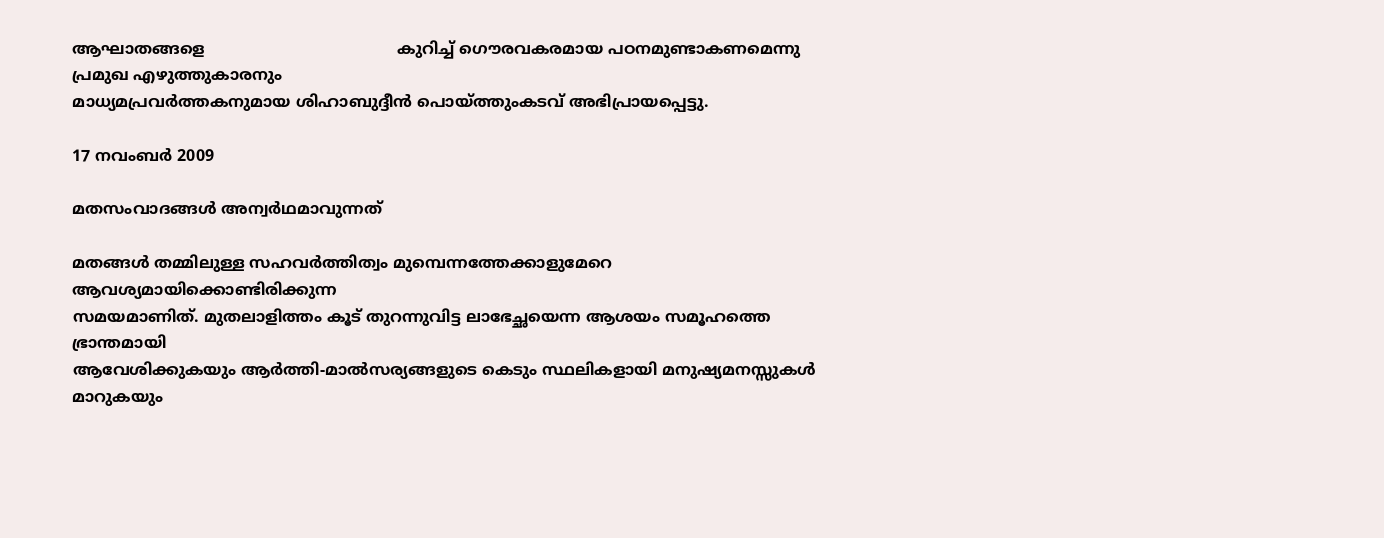ആഘാതങ്ങളെ                                       കുറിച്ച് ഗൌരവകരമായ പഠനമുണ്ടാകണമെന്നു പ്രമുഖ എഴുത്തുകാരനും
മാധ്യമപ്രവര്‍ത്തകനുമായ ശിഹാബുദ്ദീന്‍ പൊയ്ത്തുംകടവ് അഭിപ്രായപ്പെട്ടു.

17 നവംബർ 2009

മതസംവാദങ്ങള്‍ അന്വര്‍ഥമാവുന്നത്

മതങ്ങള്‍ തമ്മിലുള്ള സഹവര്‍ത്തിത്വം മുമ്പെന്നത്തേക്കാളുമേറെ ആവശ്യമായിക്കൊണ്ടിരിക്കുന്ന
സമയമാണിത്. മുതലാളിത്തം കൂട് തുറന്നുവിട്ട ലാഭേച്ഛയെന്ന ആശയം സമൂഹത്തെ ഭ്രാന്തമായി
ആവേശിക്കുകയും ആര്‍ത്തി-മാല്‍സര്യങ്ങളുടെ കെടും സ്ഥലികളായി മനുഷ്യമനസ്സുകള്‍ മാറുകയും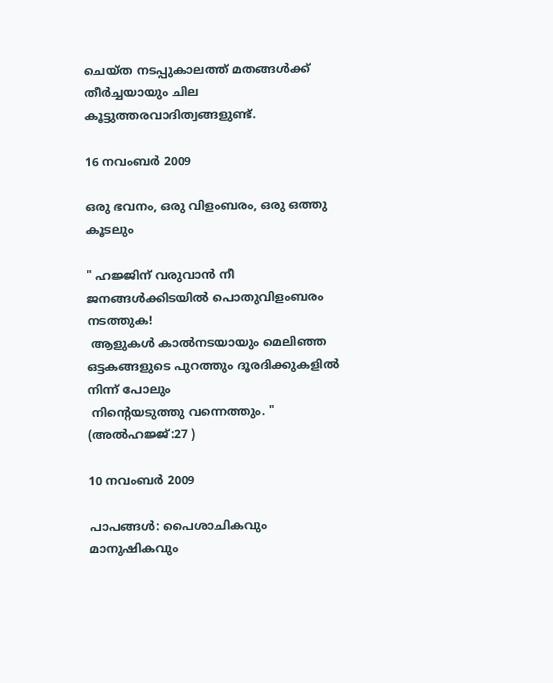ചെയ്ത നടപ്പുകാലത്ത് മതങ്ങള്‍ക്ക് തീര്‍ച്ചയായും ചില കൂട്ടുത്തരവാദിത്വങ്ങളുണ്ട്‌.

16 നവംബർ 2009

ഒരു ഭവനം, ഒരു വിളംബരം, ഒരു ഒത്തു കൂടലും

" ഹജ്ജിന് വരുവാന്‍ നീ ജനങ്ങള്‍ക്കിടയില്‍ പൊതുവിളംബരം നടത്തുക!
 ആളുകള്‍ കാല്‍നടയായും മെലിഞ്ഞ ഒട്ടകങ്ങളുടെ പുറത്തും ദൂരദിക്കുകളില്‍ നിന്ന് പോലും
 നിന്റെയടുത്തു വന്നെത്തും. " (അല്‍ഹജ്ജ്‌:27 )

10 നവംബർ 2009

പാപങ്ങള്‍: പൈശാചികവും മാനുഷികവും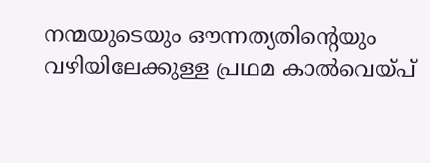നന്മയുടെയും ഔന്നത്യതിന്റെയും വഴിയിലേക്കുള്ള പ്രഥമ കാല്‍വെയ്പ്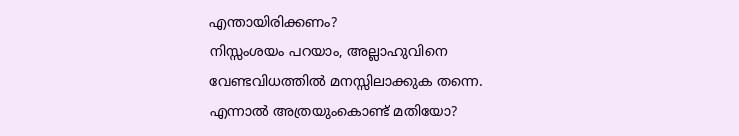എന്തായിരിക്കണം?
നിസ്സംശയം പറയാം, അല്ലാഹുവിനെ വേണ്ടവിധത്തില്‍ മനസ്സിലാക്കുക തന്നെ.
എന്നാല്‍ അത്രയുംകൊണ്ട് മതിയോ?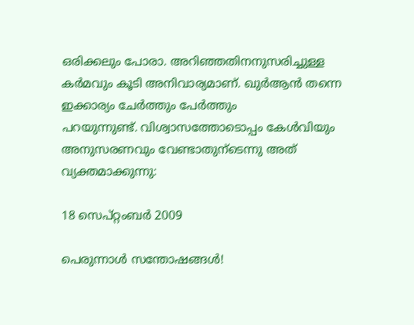ഒരിക്കലും പോരാ. അറിഞ്ഞതിനനുസരിച്ചുള്ള
കര്‍മവും കൂടി അനിവാര്യമാണ്. ഖുര്‍ആന്‍ തന്നെ ഇക്കാര്യം ചേര്‍ത്തും പേര്‍ത്തും
പറയുന്നുണ്ട്. വിശ്വാസത്തോടൊപ്പം കേള്‍വിയും അനുസരണവും വേണ്ടാതുന്ടെന്നു അത്
വ്യക്തമാക്കുന്നു:

18 സെപ്റ്റംബർ 2009

പെരുന്നാള്‍ സന്തോഷങ്ങള്‍!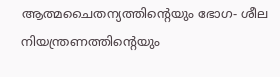ആത്മചൈതന്യത്തിന്റെയും ഭോഗ- ശീല നിയന്ത്രണത്തിന്റെയും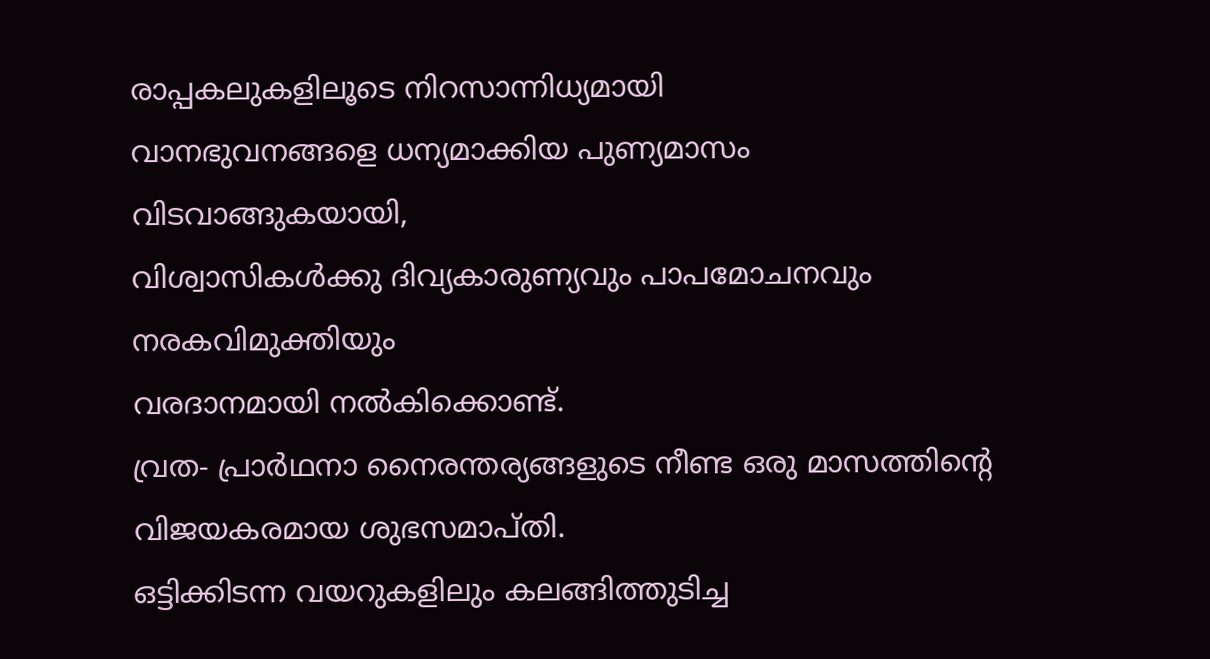രാപ്പകലുകളിലൂടെ നിറസാന്നിധ്യമായി
വാനഭുവനങ്ങളെ ധന്യമാക്കിയ പുണ്യമാസം
വിടവാങ്ങുകയായി,
വിശ്വാസികള്‍ക്കു ദിവ്യകാരുണ്യവും പാപമോചനവും നരകവിമുക്തിയും
വരദാനമായി നല്‍കിക്കൊണ്ട്.
വ്രത- പ്രാര്‍ഥനാ നൈരന്തര്യങ്ങളുടെ നീണ്ട ഒരു മാസത്തിന്റെ
വിജയകരമായ ശുഭസമാപ്തി.
ഒട്ടിക്കിടന്ന വയറുകളിലും കലങ്ങിത്തുടിച്ച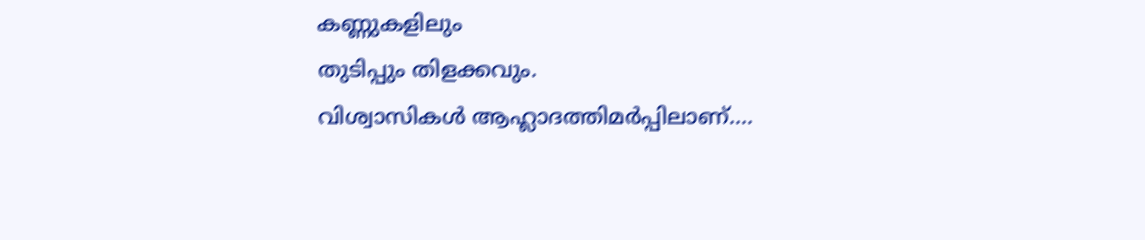കണ്ണുകളിലും
തുടിപ്പും തിളക്കവും.
വിശ്വാസികള്‍ ആഹ്ലാദത്തിമര്‍പ്പിലാണ്....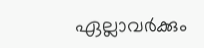ഏല്ലാവര്‍ക്കും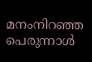മനംനിറഞ്ഞ പെരുന്നാള്‍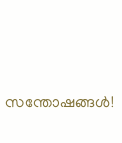സന്തോഷങ്ങള്‍!